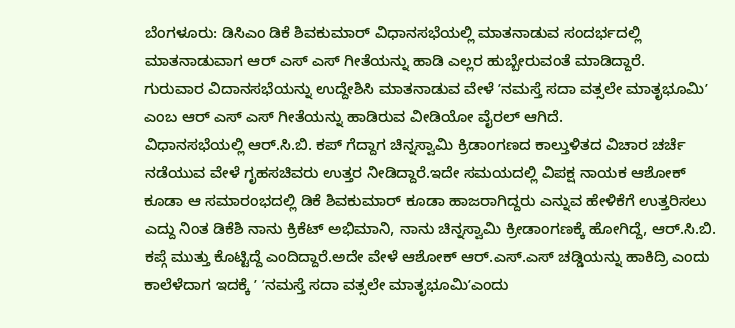ಬೆಂಗಳೂರು: ಡಿಸಿಎಂ ಡಿಕೆ ಶಿವಕುಮಾರ್ ವಿಧಾನಸಭೆಯಲ್ಲಿ ಮಾತನಾಡುವ ಸಂದರ್ಭದಲ್ಲಿ ಮಾತನಾಡುವಾಗ ಆರ್ ಎಸ್ ಎಸ್ ಗೀತೆಯನ್ನು ಹಾಡಿ ಎಲ್ಲರ ಹುಬ್ಬೇರುವಂತೆ ಮಾಡಿದ್ದಾರೆ.
ಗುರುವಾರ ವಿದಾನಸಭೆಯನ್ನು ಉದ್ದೇಶಿಸಿ ಮಾತನಾಡುವ ವೇಳೆ ʼನಮಸ್ತೆ ಸದಾ ವತ್ಸಲೇ ಮಾತೃಭೂಮಿʼ ಎಂಬ ಆರ್ ಎಸ್ ಎಸ್ ಗೀತೆಯನ್ನು ಹಾಡಿರುವ ವೀಡಿಯೋ ವೈರಲ್ ಆಗಿದೆ.
ವಿಧಾನಸಭೆಯಲ್ಲಿ ಆರ್.ಸಿ.ಬಿ. ಕಪ್ ಗೆದ್ದಾಗ ಚಿನ್ನಸ್ವಾಮಿ ಕ್ರಿಡಾಂಗಣದ ಕಾಲ್ತುಳಿತದ ವಿಚಾರ ಚರ್ಚೆ ನಡೆಯುವ ವೇಳೆ ಗೃಹಸಚಿವರು ಉತ್ತರ ನೀಡಿದ್ದಾರೆ.ಇದೇ ಸಮಯದಲ್ಲಿ ವಿಪಕ್ಷ ನಾಯಕ ಆಶೋಕ್ ಕೂಡಾ ಆ ಸಮಾರಂಭದಲ್ಲಿ ಡಿಕೆ ಶಿವಕುಮಾರ್ ಕೂಡಾ ಹಾಜರಾಗಿದ್ದರು ಎನ್ನುವ ಹೇಳಿಕೆಗೆ ಉತ್ತರಿಸಲು ಎದ್ದು ನಿಂತ ಡಿಕೆಶಿ ನಾನು ಕ್ರಿಕೆಟ್ ಅಭಿಮಾನಿ, ನಾನು ಚಿನ್ನಸ್ವಾಮಿ ಕ್ರೀಡಾಂಗಣಕ್ಕೆ ಹೋಗಿದ್ದೆ, ಆರ್.ಸಿ.ಬಿ. ಕಪ್ಗೆ ಮುತ್ತು ಕೊಟ್ಟಿದ್ದೆ ಎಂದಿದ್ದಾರೆ.ಅದೇ ವೇಳೆ ಆಶೋಕ್ ಆರ್.ಎಸ್.ಎಸ್ ಚಡ್ಡಿಯನ್ನು ಹಾಕಿದ್ರಿ ಎಂದು ಕಾಲೆಳೆದಾಗ ಇದಕ್ಕೆ ʼ ʼನಮಸ್ತೆ ಸದಾ ವತ್ಸಲೇ ಮಾತೃಭೂಮಿʼಎಂದು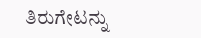ತಿರುಗೇಟನ್ನು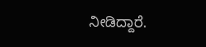ನೀಡಿದ್ದಾರೆ.